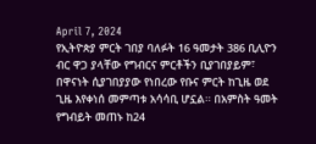April 7, 2024
የኢትዮጵያ ምርት ገበያ ባለፉት 16 ዓመታት 386 ቢሊዮን ብር ዋጋ ያላቸው የግብርና ምርቶችን ቢያገበያይም፣ በዋናነት ሲያገበያያው የነበረው የቡና ምርት ከጊዜ ወደ ጊዜ እየቀነሰ መምጣቱ አሳሳቢ ሆኗል፡፡ በአምስት ዓመት የግብይት መጠኑ ከ24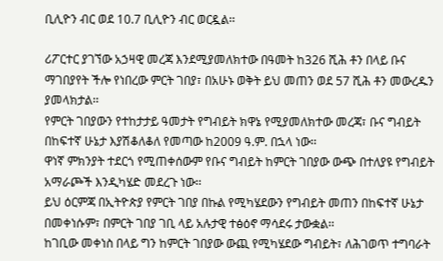ቢሊዮን ብር ወደ 10.7 ቢሊዮን ብር ወርዷል፡፡

ሪፖርተር ያገኘው አኃዛዊ መረጃ እንደሚያመለክተው በዓመት ከ326 ሺሕ ቶን በላይ ቡና ማገበያየት ችሎ የነበረው ምርት ገበያ፣ በአሁኑ ወቅት ይህ መጠን ወደ 57 ሺሕ ቶን መውረዱን ያመላክታል፡፡
የምርት ገበያውን የተከታታይ ዓመታት የግብይት ክዋኔ የሚያመለክተው መረጃ፣ ቡና ግብይት በከፍተኛ ሁኔታ እያሽቆለቆለ የመጣው ከ2009 ዓ.ም. በኋላ ነው፡፡
ዋነኛ ምክንያት ተደርጎ የሚጠቀሰውም የቡና ግብይት ከምርት ገበያው ውጭ በተለያዩ የግብይት አማራጮች እንዲካሄድ መደረጉ ነው፡፡
ይህ ዕርምጃ በኢትዮጵያ የምርት ገበያ በኩል የሚካሄደውን የግብይት መጠን በከፍተኛ ሁኔታ በመቀነሱም፣ በምርት ገበያ ገቢ ላይ አሉታዊ ተፅዕኖ ማሳደሩ ታውቋል፡፡
ከገቢው መቀነስ በላይ ግን ከምርት ገበያው ውጪ የሚካሄደው ግብይት፣ ለሕገወጥ ተግባራት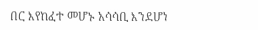በር እየከፈተ መሆኑ አሳሳቢ እንደሆነ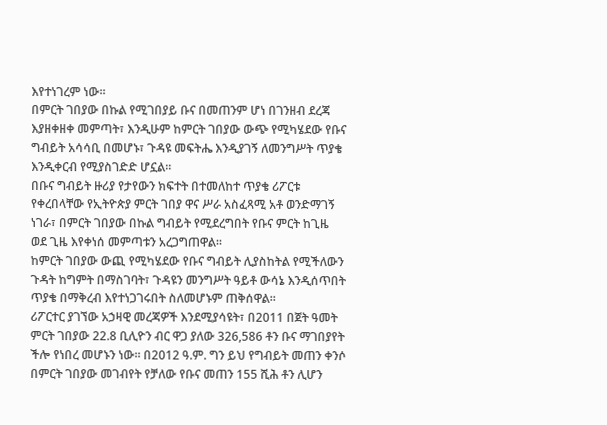እየተነገረም ነው፡፡
በምርት ገበያው በኩል የሚገበያይ ቡና በመጠንም ሆነ በገንዘብ ደረጃ እያዘቀዘቀ መምጣት፣ እንዲሁም ከምርት ገበያው ውጭ የሚካሄደው የቡና ግብይት አሳሳቢ በመሆኑ፣ ጉዳዩ መፍትሔ እንዲያገኝ ለመንግሥት ጥያቄ እንዲቀርብ የሚያስገድድ ሆኗል፡፡
በቡና ግብይት ዙሪያ የታየውን ክፍተት በተመለከተ ጥያቄ ሪፖርቱ የቀረበላቸው የኢትዮጵያ ምርት ገበያ ዋና ሥራ አስፈጻሚ አቶ ወንድማገኝ ነገራ፣ በምርት ገበያው በኩል ግብይት የሚደረግበት የቡና ምርት ከጊዜ ወደ ጊዜ እየቀነሰ መምጣቱን አረጋግጠዋል፡፡
ከምርት ገበያው ውጪ የሚካሄደው የቡና ግብይት ሊያስከትል የሚችለውን ጉዳት ከግምት በማስገባት፣ ጉዳዩን መንግሥት ዓይቶ ውሳኔ እንዲሰጥበት ጥያቄ በማቅረብ እየተነጋገሩበት ስለመሆኑም ጠቅሰዋል፡፡
ሪፖርተር ያገኘው አኃዛዊ መረጃዎች እንደሚያሳዩት፣ በ2011 በጀት ዓመት ምርት ገበያው 22.8 ቢሊዮን ብር ዋጋ ያለው 326,586 ቶን ቡና ማገበያየት ችሎ የነበረ መሆኑን ነው፡፡ በ2012 ዓ.ም. ግን ይህ የግብይት መጠን ቀንሶ በምርት ገበያው መገብየት የቻለው የቡና መጠን 155 ሺሕ ቶን ሊሆን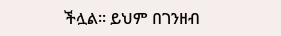ችሏል፡፡ ይህም በገንዘብ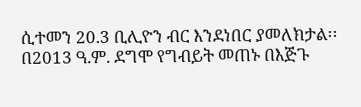ሲተመን 20.3 ቢሊዮን ብር እንደነበር ያመለክታል፡፡
በ2013 ዓ.ም. ደግሞ የግብይት መጠኑ በእጅጉ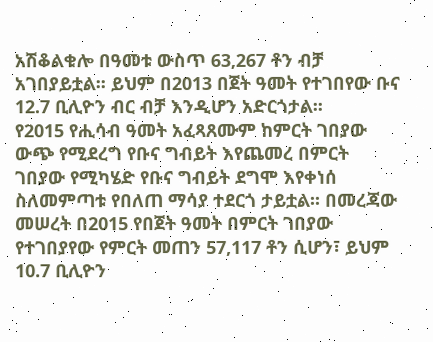አሽቆልቁሎ በዓመቱ ውስጥ 63,267 ቶን ብቻ አገበያይቷል፡፡ ይህም በ2013 በጀት ዓመት የተገበየው ቡና 12.7 ቢሊዮን ብር ብቻ እንዲሆን አድርጎታል፡፡
የ2015 የሒሳብ ዓመት አፈጻጸሙም ከምርት ገበያው ውጭ የሚደረግ የቡና ግብይት እየጨመረ በምርት ገበያው የሚካሄድ የቡና ግብይት ደግሞ እየቀነሰ ስለመምጣቱ የበለጠ ማሳያ ተደርጎ ታይቷል፡፡ በመረጃው መሠረት በ2015 የበጀት ዓመት በምርት ገበያው የተገበያየው የምርት መጠን 57,117 ቶን ሲሆን፣ ይህም 10.7 ቢሊዮን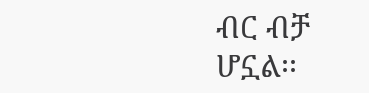ብር ብቻ ሆኗል፡፡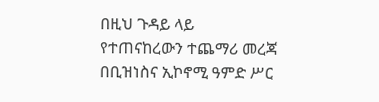በዚህ ጉዳይ ላይ የተጠናከረውን ተጨማሪ መረጃ በቢዝነስና ኢኮኖሚ ዓምድ ሥር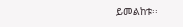ይመልከቱ፡፡